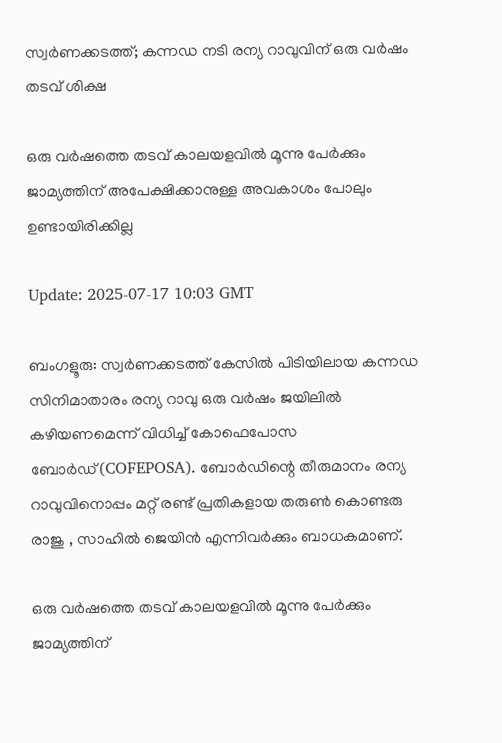സ്വര്‍ണക്കടത്ത്; കന്നഡ നടി രന്യ റാവുവിന് ഒരു വര്‍ഷം തടവ് ശിക്ഷ

ഒരു വർഷത്തെ തടവ് കാലയളവിൽ മൂന്നു പേര്‍ക്കും ജാമ്യത്തിന് അപേക്ഷിക്കാനുള്ള അവകാശം പോലും ഉണ്ടായിരിക്കില്ല

Update: 2025-07-17 10:03 GMT

ബംഗളൂരു: സ്വര്‍ണക്കടത്ത് കേസിൽ പിടിയിലായ കന്നഡ സിനിമാതാരം രന്യ റാവു ഒരു വര്‍ഷം ജയിലില്‍ കഴിയണമെന്ന് വിധിച്ച് കോഫെപോസ ബോര്‍ഡ്(COFEPOSA). ബോർഡിന്റെ തീരുമാനം രന്യ റാവുവിനൊപ്പം മറ്റ് രണ്ട് പ്രതികളായ തരുൺ കൊണ്ടരു രാജു , സാഹിൽ ജെയിൻ എന്നിവർക്കും ബാധകമാണ്.

ഒരു വർഷത്തെ തടവ് കാലയളവിൽ മൂന്നു പേര്‍ക്കും ജാമ്യത്തിന്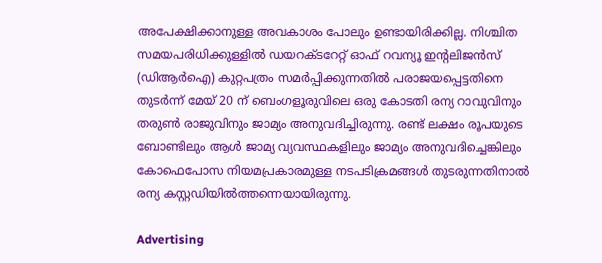അപേക്ഷിക്കാനുള്ള അവകാശം പോലും ഉണ്ടായിരിക്കില്ല. നിശ്ചിത സമയപരിധിക്കുള്ളിൽ ഡയറക്ടറേറ്റ് ഓഫ് റവന്യൂ ഇന്‍റലിജൻസ് (ഡിആർഐ) കുറ്റപത്രം സമർപ്പിക്കുന്നതിൽ പരാജയപ്പെട്ടതിനെ തുടർന്ന് മേയ് 20 ന് ബെംഗളൂരുവിലെ ഒരു കോടതി രന്യ റാവുവിനും തരുൺ രാജുവിനും ജാമ്യം അനുവദിച്ചിരുന്നു. രണ്ട് ലക്ഷം രൂപയുടെ ബോണ്ടിലും ആൾ ജാമ്യ വ്യവസ്ഥകളിലും ജാമ്യം അനുവദിച്ചെങ്കിലും കോഫെപോസ നിയമപ്രകാരമുള്ള നടപടിക്രമങ്ങള്‍ തുടരുന്നതിനാല്‍ രന്യ കസ്റ്റഡിയില്‍ത്തന്നെയായിരുന്നു.

Advertising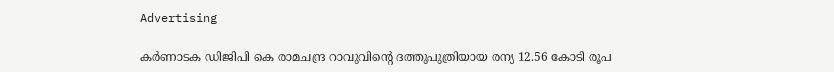Advertising

കർണാടക ഡിജിപി കെ രാമചന്ദ്ര റാവുവിന്‍റെ ദത്തുപുത്രിയായ രന്യ 12.56 കോടി രൂപ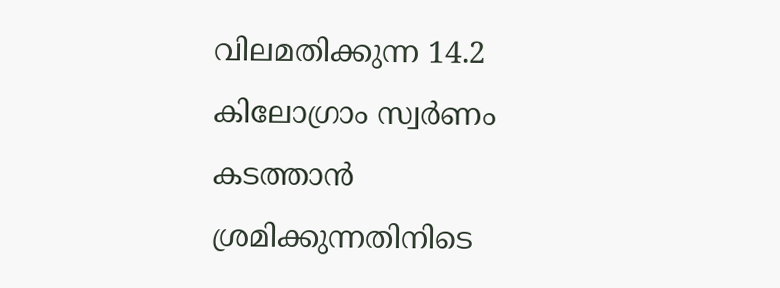വിലമതിക്കുന്ന 14.2 കിലോഗ്രാം സ്വർണം കടത്താൻ ശ്രമിക്കുന്നതിനിടെ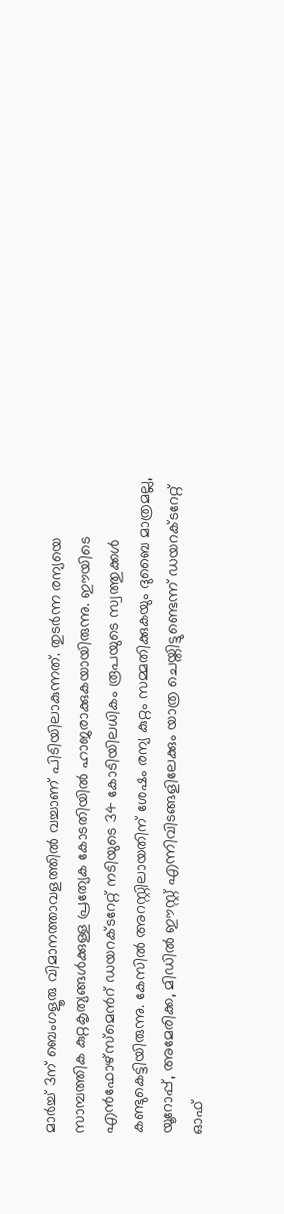മാര്‍ച്ച് 3ന് ബെംഗളൂരു വിമാനത്താവളത്തിൽ വച്ചാണ് പിടിയിലാകുന്നത്. തുടര്‍ന്ന രന്യയെ സാമ്പത്തിക കുറ്റകൃത്യങ്ങൾക്കുള്ള പ്രത്യേക കോടതിയിൽ ഹാജരാക്കുകയായിരുന്നു. ഈയിടെ എൻഫോഴ്സ്മെന്‍റ് ഡയറക്ടറേറ്റ് നടിയുടെ 34 കോടിയിലധികം രൂപയുടെ സ്വത്തുക്കൾ കണ്ടുകെട്ടിയിരുന്നു. കേസിൽ അറസ്റ്റിലായതിന് ശേഷം രന്യ കുറ്റം സമ്മതിക്കുകയും ദുബൈ മാത്രമല്ല, യൂറോപ്പ്, അമേരിക്ക, മിഡിൽ ഈസ്റ്റ് എന്നിവിടങ്ങളിലേക്കും യാത്ര ചെയ്തിട്ടുണ്ടെന്ന് ഡയറക്ടറേറ്റ് ഓഫ്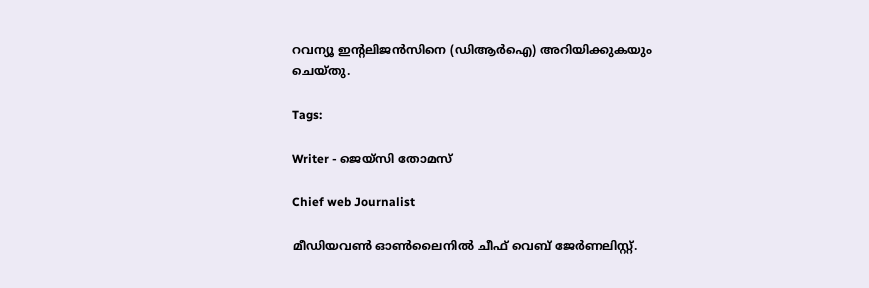റവന്യൂ ഇന്റലിജൻസിനെ (ഡിആർഐ) അറിയിക്കുകയും ചെയ്തു.

Tags:

Writer - ജെയ്സി തോമസ്

Chief web Journalist

മീഡിയവൺ ഓൺലൈനിൽ ചീഫ് വെബ് ജേർണലിസ്റ്റ്.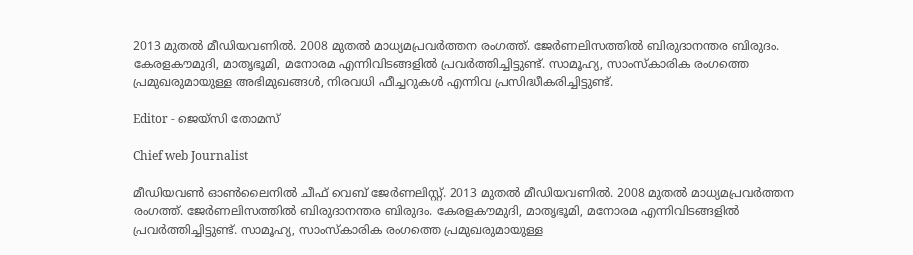2013 മുതൽ മീഡിയവണിൽ. 2008 മുതൽ മാധ്യമപ്രവർത്തന രംഗത്ത്. ജേർണലിസത്തിൽ ബിരുദാനന്തര ബിരുദം. കേരളകൗമുദി, മാതൃഭൂമി, മനോരമ എന്നിവിടങ്ങളിൽ പ്രവർത്തിച്ചിട്ടുണ്ട്. സാമൂഹ്യ, സാംസ്‌കാരിക രംഗത്തെ പ്രമുഖരുമായുള്ള അഭിമുഖങ്ങൾ, നിരവധി ഫീച്ചറുകൾ എന്നിവ പ്രസിദ്ധീകരിച്ചിട്ടുണ്ട്.

Editor - ജെയ്സി തോമസ്

Chief web Journalist

മീഡിയവൺ ഓൺലൈനിൽ ചീഫ് വെബ് ജേർണലിസ്റ്റ്. 2013 മുതൽ മീഡിയവണിൽ. 2008 മുതൽ മാധ്യമപ്രവർത്തന രംഗത്ത്. ജേർണലിസത്തിൽ ബിരുദാനന്തര ബിരുദം. കേരളകൗമുദി, മാതൃഭൂമി, മനോരമ എന്നിവിടങ്ങളിൽ പ്രവർത്തിച്ചിട്ടുണ്ട്. സാമൂഹ്യ, സാംസ്‌കാരിക രംഗത്തെ പ്രമുഖരുമായുള്ള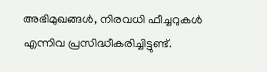അഭിമുഖങ്ങൾ, നിരവധി ഫീച്ചറുകൾ എന്നിവ പ്രസിദ്ധീകരിച്ചിട്ടുണ്ട്.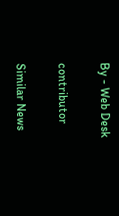By - Web Desk

contributor

Similar News